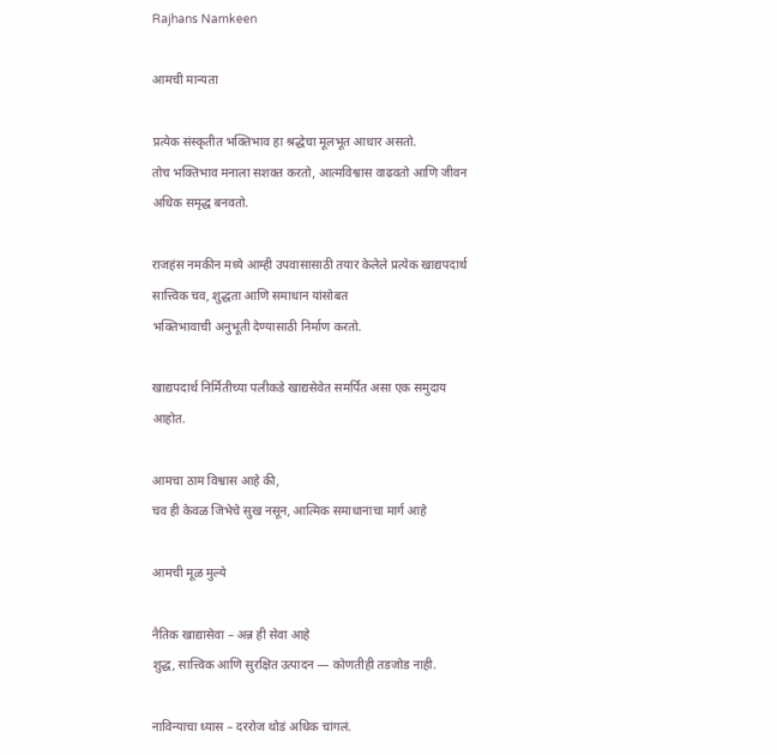Rajhans Namkeen

आमची मान्यता

प्रत्येक संस्कृतीत भक्तिभाव हा श्रद्धेचा मूलभूत आधार असतो.
तोच भक्तिभाव मनाला सशक्त करतो, आत्मविश्वास वाढवतो आणि जीवन अधिक समृद्ध बनवतो.

राजहंस नमकीन मध्ये आम्ही उपवासासाठी तयार केलेले प्रत्येक खाद्यपदार्थ
सात्त्विक चव, शुद्धता आणि समाधान यांसोबत
भक्तिभावाची अनुभूती देण्यासाठी निर्माण करतो.

खाद्यपदार्थ निर्मितीच्या पलीकडे खाद्यसेवेत समर्पित असा एक समुदाय आहोत.

आमचा ठाम विश्वास आहे की,
चव ही केवळ जिभेचे सुख नसून, आत्मिक समाधानाचा मार्ग आहे

आमची मूळ मुल्ये

नैतिक खाद्यासेवा – अन्न ही सेवा आहे
शुद्ध, सात्त्विक आणि सुरक्षित उत्पादन — कोणतीही तडजोड नाही.

नाविन्याचा ध्यास – दररोज थोडं अधिक चांगलं.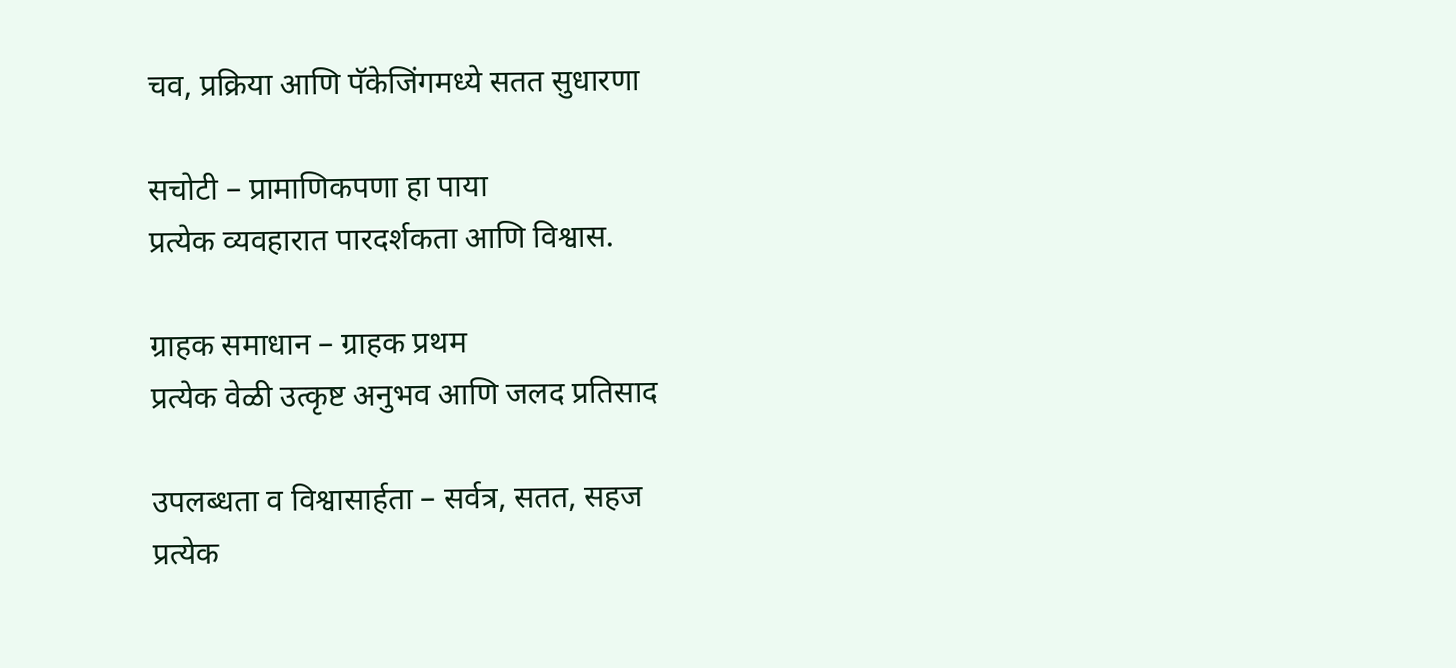चव, प्रक्रिया आणि पॅकेजिंगमध्ये सतत सुधारणा

सचोटी – प्रामाणिकपणा हा पाया
प्रत्येक व्यवहारात पारदर्शकता आणि विश्वास.

ग्राहक समाधान – ग्राहक प्रथम
प्रत्येक वेळी उत्कृष्ट अनुभव आणि जलद प्रतिसाद

उपलब्धता व विश्वासार्हता – सर्वत्र, सतत, सहज
प्रत्येक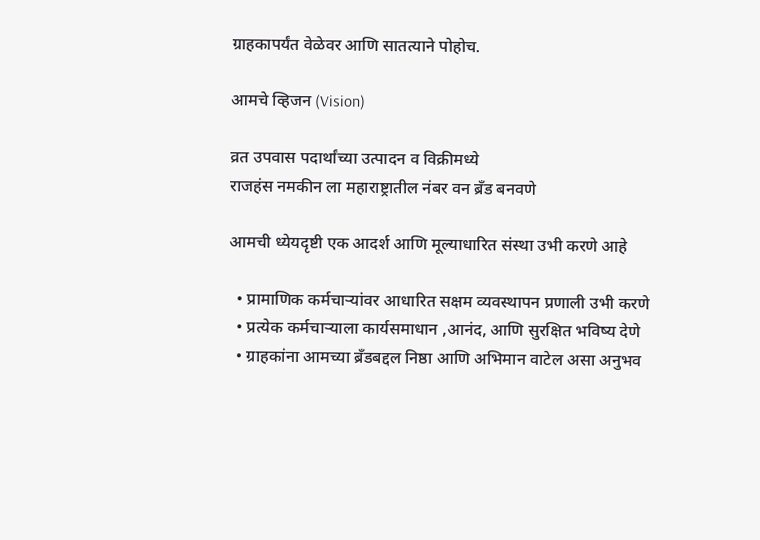ग्राहकापर्यंत वेळेवर आणि सातत्याने पोहोच.

आमचे व्हिजन (Vision)

व्रत उपवास पदार्थांच्या उत्पादन व विक्रीमध्ये
राजहंस नमकीन ला महाराष्ट्रातील नंबर वन ब्रँड बनवणे

आमची ध्येयदृष्टी एक आदर्श आणि मूल्याधारित संस्था उभी करणे आहे

  • प्रामाणिक कर्मचाऱ्यांवर आधारित सक्षम व्यवस्थापन प्रणाली उभी करणे
  • प्रत्येक कर्मचाऱ्याला कार्यसमाधान ,आनंद, आणि सुरक्षित भविष्य देणे
  • ग्राहकांना आमच्या ब्रँडबद्दल निष्ठा आणि अभिमान वाटेल असा अनुभव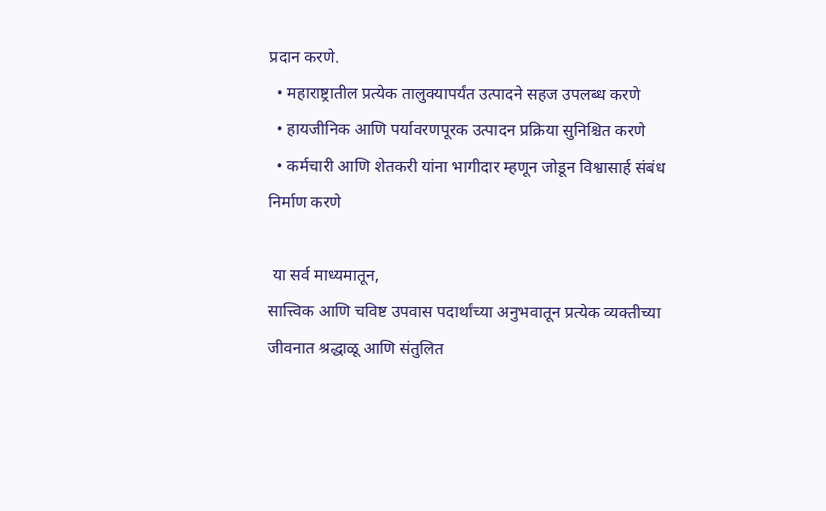प्रदान करणे.
  • महाराष्ट्रातील प्रत्येक तालुक्यापर्यंत उत्पादने सहज उपलब्ध करणे
  • हायजीनिक आणि पर्यावरणपूरक उत्पादन प्रक्रिया सुनिश्चित करणे
  • कर्मचारी आणि शेतकरी यांना भागीदार म्हणून जोडून विश्वासार्ह संबंध निर्माण करणे

 या सर्व माध्यमातून,
सात्त्विक आणि चविष्ट उपवास पदार्थांच्या अनुभवातून प्रत्येक व्यक्तीच्या जीवनात श्रद्धाळू आणि संतुलित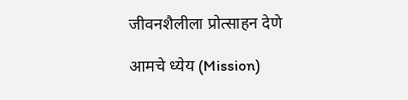जीवनशैलीला प्रोत्साहन देणे

आमचे ध्येय (Mission)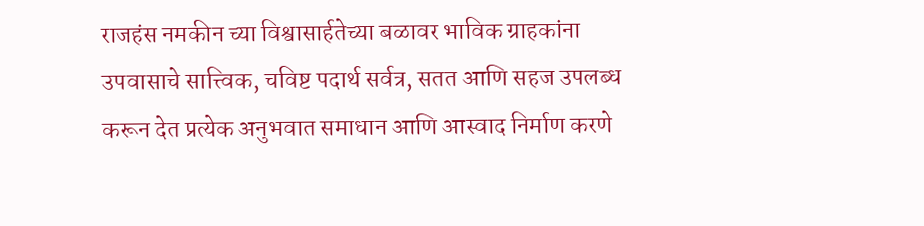राजहंस नमकीन च्या विश्वासार्हतेच्या बळावर भाविक ग्राहकांना उपवासाचे सात्त्विक, चविष्ट पदार्थ सर्वत्र, सतत आणि सहज उपलब्ध करून देत प्रत्येक अनुभवात समाधान आणि आस्वाद निर्माण करणे